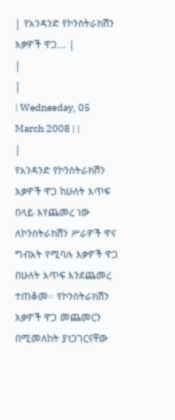| የአንዳንድ የኮንስትራክሽን እቃዎች ዋጋ... |
|
|
| Wednesday, 05 March 2008 | |
|
የአንዳንድ የኮንስትራክሽን እቃዎች ዋጋ ከሁለት እጥፍ በላይ እየጨመረ ነው
ለኮንስትራክሽን ሥራዎች ዋና ግብአት የሚባሉ እቃዎች ዋጋ በሁለት እጥፍ እንደጨመረ ተጠቆመ፡፡ የኮንስትራክሽን እቃዎች ዋጋ መጨመርን በሚመለከት ያነጋገርናቸው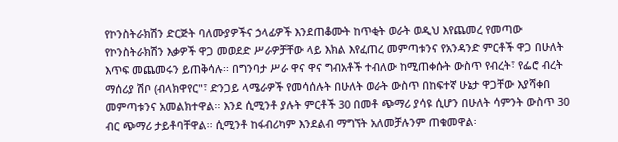የኮንስትራክሽን ድርጅት ባለሙያዎችና ኃላፊዎች እንደጠቆሙት ከጥቂት ወራት ወዲህ እየጨመረ የመጣው የኮንስትራክሽን እቃዎች ዋጋ መወደድ ሥራዎቻቸው ላይ እክል እየፈጠረ መምጣቱንና የአንዳንድ ምርቶች ዋጋ በሁለት እጥፍ መጨመሩን ይጠቅሳሉ፡፡ በግንባታ ሥራ ዋና ዋና ግብአቶች ተብለው ከሚጠቀሱት ውስጥ የብረት፣ የፌሮ ብረት ማሰሪያ ሽቦ (ብላክዋየር"፣ ድንጋይ ላሜራዎች የመሳሰሉት በሁለት ወራት ውስጥ በከፍተኛ ሁኔታ ዋጋቸው እያሻቀበ መምጣቱንና አመልክተዋል፡፡ እንደ ሲሚንቶ ያሉት ምርቶች 30 በመቶ ጭማሪ ያሳዩ ሲሆን በሁለት ሳምንት ውስጥ 30 ብር ጭማሪ ታይቶባቸዋል፡፡ ሲሚንቶ ከፋብሪካም እንደልብ ማግኘት አለመቻሉንም ጠቁመዋል፡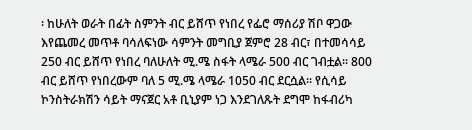፡ ከሁለት ወራት በፊት ስምንት ብር ይሸጥ የነበረ የፌሮ ማሰሪያ ሽቦ ዋጋው እየጨመረ መጥቶ ባሳለፍነው ሳምንት መግቢያ ጀምሮ 28 ብር፣ በተመሳሳይ 250 ብር ይሸጥ የነበረ ባለሁለት ሚ.ሜ ስፋት ላሜራ 500 ብር ገብቷል፡፡ 800 ብር ይሸጥ የነበረውም ባለ 5 ሚ.ሜ ላሜራ 1050 ብር ደርሷል፡፡ የሲሳይ ኮንስትራክሽን ሳይት ማናጀር አቶ ቢኒያም ነጋ እንደገለጹት ደግሞ ከፋብሪካ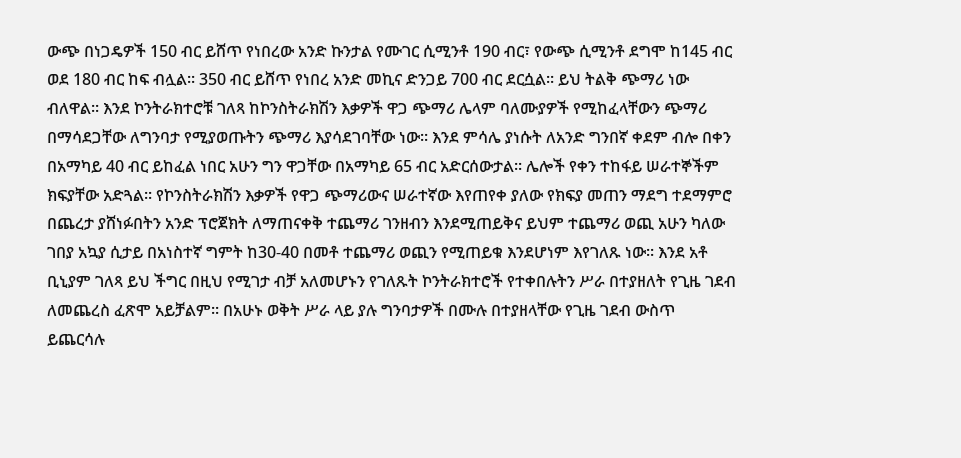ውጭ በነጋዴዎች 150 ብር ይሸጥ የነበረው አንድ ኩንታል የሙገር ሲሚንቶ 190 ብር፣ የውጭ ሲሚንቶ ደግሞ ከ145 ብር ወደ 180 ብር ከፍ ብሏል፡፡ 350 ብር ይሸጥ የነበረ አንድ መኪና ድንጋይ 700 ብር ደርሷል፡፡ ይህ ትልቅ ጭማሪ ነው ብለዋል፡፡ እንደ ኮንትራክተሮቹ ገለጻ ከኮንስትራክሽን እቃዎች ዋጋ ጭማሪ ሌላም ባለሙያዎች የሚከፈላቸውን ጭማሪ በማሳደጋቸው ለግንባታ የሚያወጡትን ጭማሪ እያሳደገባቸው ነው፡፡ እንደ ምሳሌ ያነሱት ለአንድ ግንበኛ ቀደም ብሎ በቀን በአማካይ 40 ብር ይከፈል ነበር አሁን ግን ዋጋቸው በአማካይ 65 ብር አድርሰውታል፡፡ ሌሎች የቀን ተከፋይ ሠራተኞችም ክፍያቸው አድጓል፡፡ የኮንስትራክሽን እቃዎች የዋጋ ጭማሪውና ሠራተኛው እየጠየቀ ያለው የክፍያ መጠን ማደግ ተደማምሮ በጨረታ ያሸነፉበትን አንድ ፕሮጀክት ለማጠናቀቅ ተጨማሪ ገንዘብን እንደሚጠይቅና ይህም ተጨማሪ ወጪ አሁን ካለው ገበያ አኳያ ሲታይ በአነስተኛ ግምት ከ30-40 በመቶ ተጨማሪ ወጪን የሚጠይቁ እንደሆነም እየገለጹ ነው፡፡ እንደ አቶ ቢኒያም ገለጻ ይህ ችግር በዚህ የሚገታ ብቻ አለመሆኑን የገለጹት ኮንትራክተሮች የተቀበሉትን ሥራ በተያዘለት የጊዜ ገደብ ለመጨረስ ፈጽሞ አይቻልም፡፡ በአሁኑ ወቅት ሥራ ላይ ያሉ ግንባታዎች በሙሉ በተያዘላቸው የጊዜ ገደብ ውስጥ ይጨርሳሉ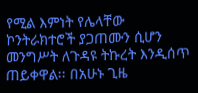የሚል እምነት የሌላቸው ኮንትራክተሮች ያጋጠሙን ሲሆን መንግሥት ለጉዳዩ ትኩረት እንዲሰጥ ጠይቀዋል፡፡ በአሁኑ ጊዜ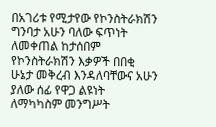በአገሪቱ የሚታየው የኮንስትራክሽን ግንባታ አሁን ባለው ፍጥነት ለመቀጠል ከታሰበም የኮንስትራክሽን እቃዎች በበቂ ሁኔታ መቅረብ እንዳለባቸውና አሁን ያለው ሰፊ የዋጋ ልዩነት ለማካካስም መንግሥት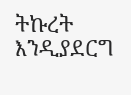ትኩረት እንዲያደርግ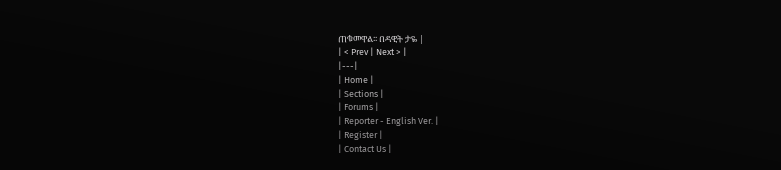ጠቁመዋል፡፡ በዳዊት ታዬ |
| < Prev | Next > |
|---|
| Home |
| Sections |
| Forums |
| Reporter - English Ver. |
| Register |
| Contact Us |